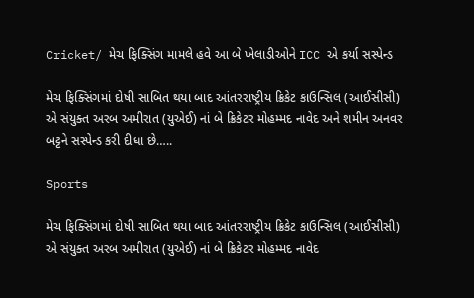Cricket/ મેચ ફિક્સિંગ મામલે હવે આ બે ખેલાડીઓને ICC એ કર્યા સસ્પેન્ડ

મેચ ફિક્સિંગમાં દોષી સાબિત થયા બાદ આંતરરાષ્ટ્રીય ક્રિકેટ કાઉન્સિલ (આઈસીસી) એ સંયુક્ત અરબ અમીરાત (યુએઈ) નાં બે ક્રિકેટર મોહમ્મદ નાવેદ અને શમીન અનવર બટ્ટને સસ્પેન્ડ કરી દીધા છે…..

Sports

મેચ ફિક્સિંગમાં દોષી સાબિત થયા બાદ આંતરરાષ્ટ્રીય ક્રિકેટ કાઉન્સિલ (આઈસીસી) એ સંયુક્ત અરબ અમીરાત (યુએઈ) નાં બે ક્રિકેટર મોહમ્મદ નાવેદ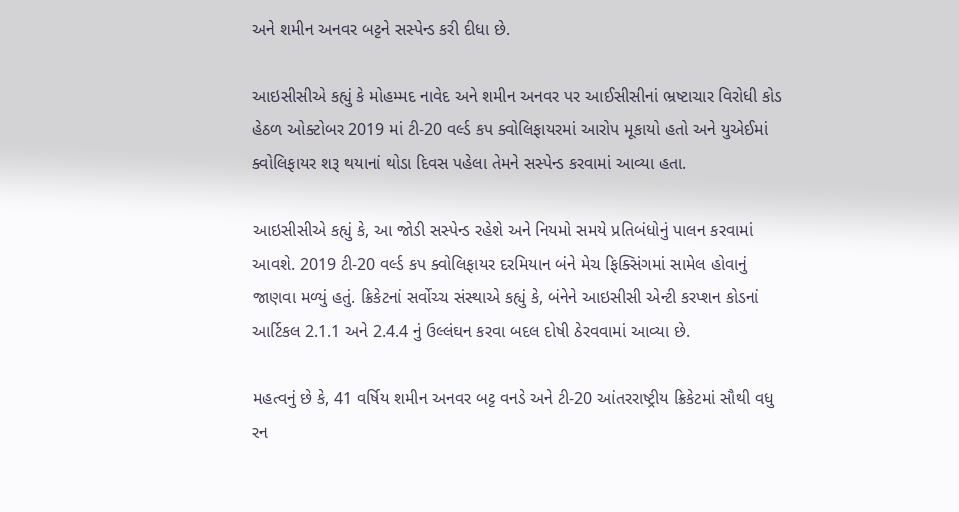અને શમીન અનવર બટ્ટને સસ્પેન્ડ કરી દીધા છે.

આઇસીસીએ કહ્યું કે મોહમ્મદ નાવેદ અને શમીન અનવર પર આઈસીસીનાં ભ્રષ્ટાચાર વિરોધી કોડ હેઠળ ઓક્ટોબર 2019 માં ટી-20 વર્લ્ડ કપ ક્વોલિફાયરમાં આરોપ મૂકાયો હતો અને યુએઈમાં ક્વોલિફાયર શરૂ થયાનાં થોડા દિવસ પહેલા તેમને સસ્પેન્ડ કરવામાં આવ્યા હતા.

આઇસીસીએ કહ્યું કે, આ જોડી સસ્પેન્ડ રહેશે અને નિયમો સમયે પ્રતિબંધોનું પાલન કરવામાં આવશે. 2019 ટી-20 વર્લ્ડ કપ ક્વોલિફાયર દરમિયાન બંને મેચ ફિક્સિંગમાં સામેલ હોવાનું જાણવા મળ્યું હતું. ક્રિકેટનાં સર્વોચ્ચ સંસ્થાએ કહ્યું કે, બંનેને આઇસીસી એન્ટી કરપ્શન કોડનાં આર્ટિકલ 2.1.1 અને 2.4.4 નું ઉલ્લંઘન કરવા બદલ દોષી ઠેરવવામાં આવ્યા છે.

મહત્વનું છે કે, 41 વર્ષિય શમીન અનવર બટ્ટ વનડે અને ટી-20 આંતરરાષ્ટ્રીય ક્રિકેટમાં સૌથી વધુ રન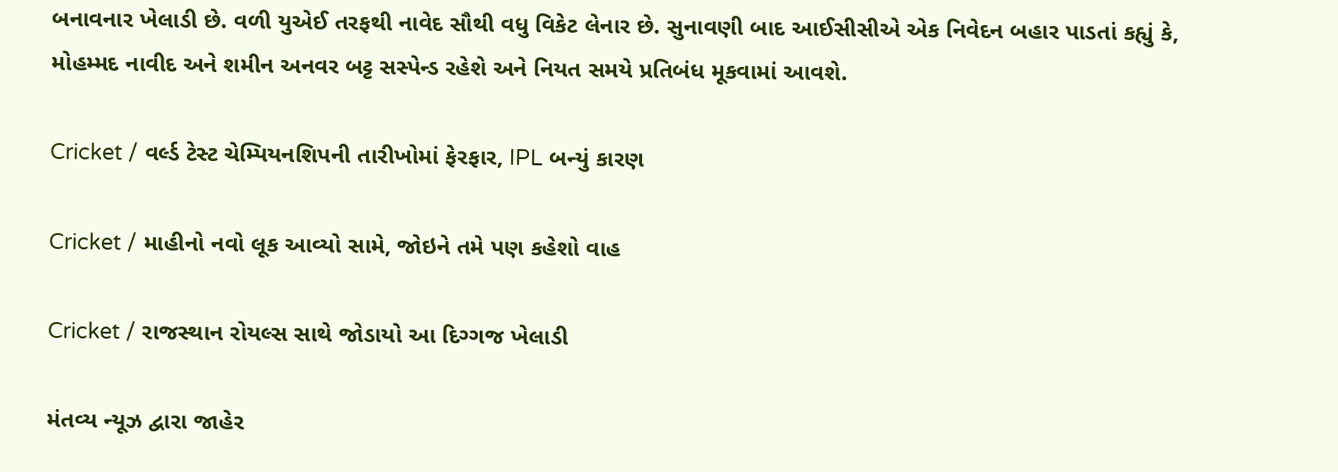બનાવનાર ખેલાડી છે. વળી યુએઈ તરફથી નાવેદ સૌથી વધુ વિકેટ લેનાર છે. સુનાવણી બાદ આઈસીસીએ એક નિવેદન બહાર પાડતાં કહ્યું કે, મોહમ્મદ નાવીદ અને શમીન અનવર બટ્ટ સસ્પેન્ડ રહેશે અને નિયત સમયે પ્રતિબંધ મૂકવામાં આવશે.

Cricket / વર્લ્ડ ટેસ્ટ ચેમ્પિયનશિપની તારીખોમાં ફેરફાર, IPL બન્યું કારણ

Cricket / માહીનો નવો લૂક આવ્યો સામે, જોઇને તમે પણ કહેશો વાહ

Cricket / રાજસ્થાન રોયલ્સ સાથે જોડાયો આ દિગ્ગજ ખેલાડી

મંતવ્ય ન્યૂઝ દ્વારા જાહેર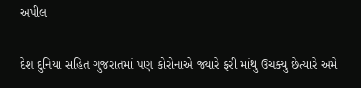અપીલ

દેશ દુનિયા સહિત ગુજરાતમાં પણ કોરોનાએ જ્યારે ફરી માંથુ ઉચક્યુ છેત્યારે અમે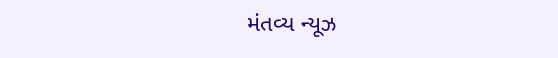મંતવ્ય ન્યૂઝ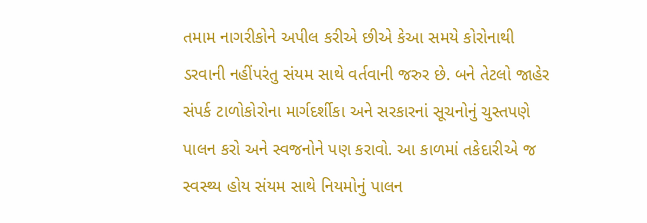તમામ નાગરીકોને અપીલ કરીએ છીએ કેઆ સમયે કોરોનાથી ડરવાની નહીંપરંતુ સંયમ સાથે વર્તવાની જરુર છે. બને તેટલો જાહેર સંપર્ક ટાળોકોરોના માર્ગદર્શીકા અને સરકારનાં સૂચનોનું ચુસ્તપણે પાલન કરો અને સ્વજનોને પણ કરાવો. આ કાળમાં તકેદારીએ જ સ્વસ્થ્ય હોય સંયમ સાથે નિયમોનું પાલન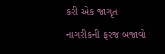કરી એક જાગૃત નાગરીકની ફરજ બજાવો